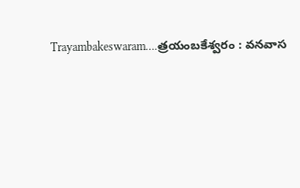Trayambakeswaram….త్రయంబకేశ్వరం : వనవాస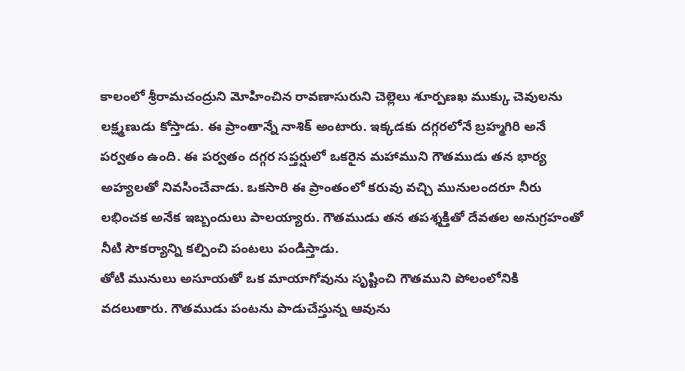కాలంలో శ్రీరామచంద్రుని మోహించిన రావణాసురుని చెల్లెలు శూర్పణఖ ముక్కు చెవులను లక్ష్మణుడు కోస్తాడు. ఈ ప్రాంతాన్నే నాశిక్ అంటారు. ఇక్కడకు దగ్గరలోనే బ్రహ్మగిరి అనే పర్వతం ఉంది. ఈ పర్వతం దగ్గర సప్తర్షులో ఒకరైన మహాముని గౌతముడు తన భార్య అహ్యలతో నివసించేవాడు. ఒకసారి ఈ ప్రాంతంలో కరువు వచ్చి మునులందరూ నీరు లభించక అనేక ఇబ్బందులు పాలయ్యారు. గౌతముడు తన తపశ్శక్తితో దేవతల అనుగ్రహంతో నీటి సౌకర్యాన్ని కల్పించి పంటలు పండిస్తాడు.
తోటి మునులు అసూయతో ఒక మాయాగోవును సృష్టించి గౌతముని పోలంలోనికి వదలుతారు. గౌతముడు పంటను పాడుచేస్తున్న ఆవును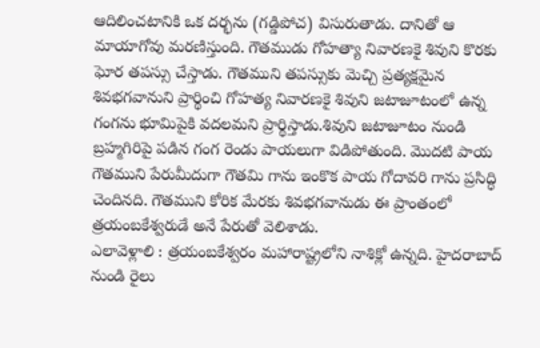ఆదిలించటానికి ఒక దర్భను (గడ్డిపోచ) విసురుతాడు. దానితో ఆ మాయాగోవు మరణిస్తుంది. గౌతముడు గోహత్యా నివారణకై శివుని కొరకు ఘోర తపస్సు చేస్తాడు. గౌతముని తపస్సుకు మెచ్చి ప్రత్యక్షమైన శివభగవానుని ప్రార్థించి గోహత్య నివారణకై శివుని జటాజూటంలో ఉన్న గంగను భూమిపైకి వదలమని ప్రార్థిస్తాడు.శివుని జటాజూటం నుండి బ్రహ్మగిరిపై పడిన గంగ రెండు పాయలుగా విడిపోతుంది. మొదటి పాయ గౌతముని పేరుమీదుగా గౌతమి గాను ఇంకొక పాయ గోదావరి గాను ప్రసిద్ధి చెందినది. గౌతముని కోరిక మేరకు శివభగవానుడు ఈ ప్రాంతంలో త్రయంబకేశ్వరుడే అనే పేరుతో వెలిశాడు.
ఎలావెళ్లాలి : త్రయంబకేశ్వరం మహారాష్ట్రలోని నాశిక్లో ఉన్నది. హైదరాబాద్ నుండి రైలు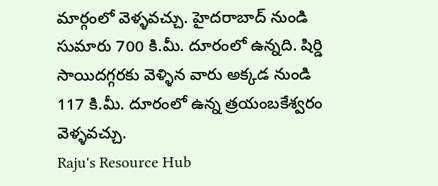మార్గంలో వెళ్ళవచ్చు. హైదరాబాద్ నుండి సుమారు 700 కి.మీ. దూరంలో ఉన్నది. షిర్డి సాయిదగ్గరకు వెళ్ళిన వారు అక్కడ నుండి 117 కి.మీ. దూరంలో ఉన్న త్రయంబకేశ్వరం వెళ్ళవచ్చు.
Raju's Resource Hub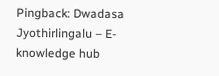Pingback: Dwadasa Jyothirlingalu – E-knowledge hub